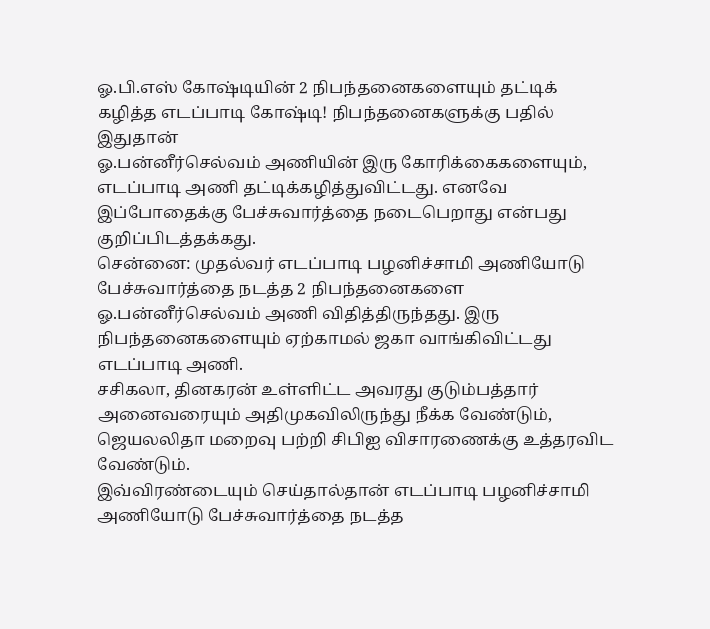ஓ.பி.எஸ் கோஷ்டியின் 2 நிபந்தனைகளையும் தட்டிக் கழித்த எடப்பாடி கோஷ்டி! நிபந்தனைகளுக்கு பதில் இதுதான்
ஓ.பன்னீர்செல்வம் அணியின் இரு கோரிக்கைகளையும், எடப்பாடி அணி தட்டிக்கழித்துவிட்டது. எனவே இப்போதைக்கு பேச்சுவார்த்தை நடைபெறாது என்பது குறிப்பிடத்தக்கது.
சென்னை: முதல்வர் எடப்பாடி பழனிச்சாமி அணியோடு பேச்சுவார்த்தை நடத்த 2 நிபந்தனைகளை ஓ.பன்னீர்செல்வம் அணி விதித்திருந்தது. இரு நிபந்தனைகளையும் ஏற்காமல் ஜகா வாங்கிவிட்டது எடப்பாடி அணி.
சசிகலா, தினகரன் உள்ளிட்ட அவரது குடும்பத்தார் அனைவரையும் அதிமுகவிலிருந்து நீக்க வேண்டும், ஜெயலலிதா மறைவு பற்றி சிபிஐ விசாரணைக்கு உத்தரவிட வேண்டும்.
இவ்விரண்டையும் செய்தால்தான் எடப்பாடி பழனிச்சாமி அணியோடு பேச்சுவார்த்தை நடத்த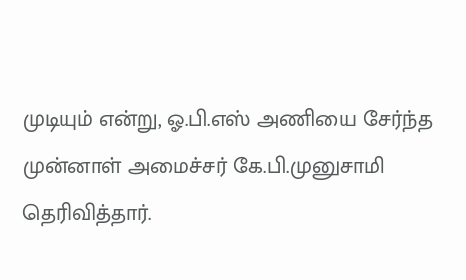முடியும் என்று, ஓ.பி.எஸ் அணியை சேர்ந்த முன்னாள் அமைச்சர் கே.பி.முனுசாமி தெரிவித்தார்.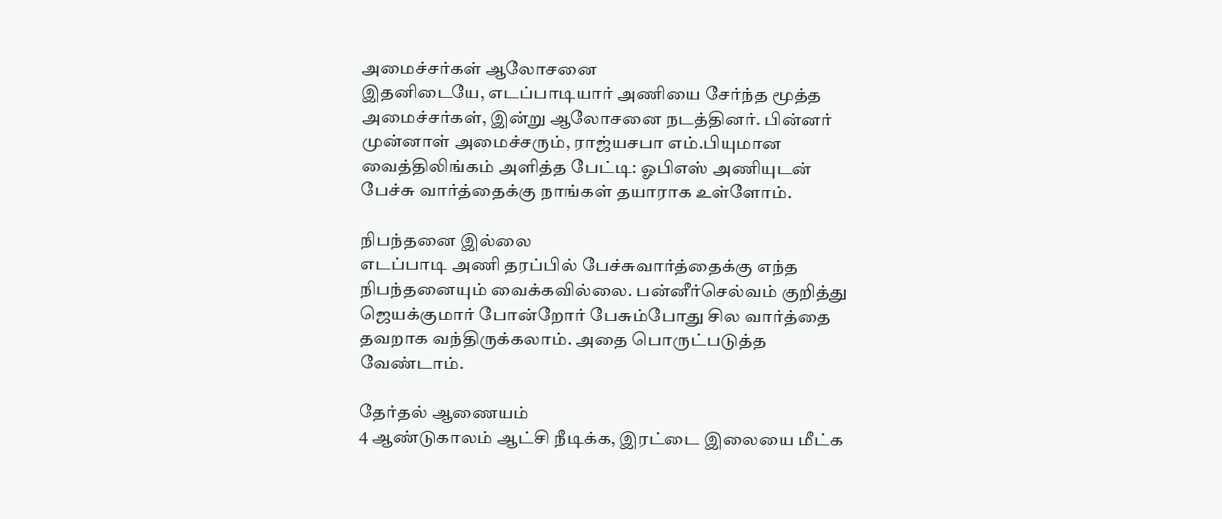அமைச்சர்கள் ஆலோசனை
இதனிடையே, எடப்பாடியார் அணியை சேர்ந்த மூத்த அமைச்சர்கள், இன்று ஆலோசனை நடத்தினர். பின்னர் முன்னாள் அமைச்சரும், ராஜ்யசபா எம்.பியுமான வைத்திலிங்கம் அளித்த பேட்டி: ஓபிஎஸ் அணியுடன் பேச்சு வார்த்தைக்கு நாங்கள் தயாராக உள்ளோம்.

நிபந்தனை இல்லை
எடப்பாடி அணி தரப்பில் பேச்சுவார்த்தைக்கு எந்த நிபந்தனையும் வைக்கவில்லை. பன்னீர்செல்வம் குறித்து ஜெயக்குமார் போன்றோர் பேசும்போது சில வார்த்தை தவறாக வந்திருக்கலாம். அதை பொருட்படுத்த வேண்டாம்.

தேர்தல் ஆணையம்
4 ஆண்டுகாலம் ஆட்சி நீடிக்க, இரட்டை இலையை மீட்க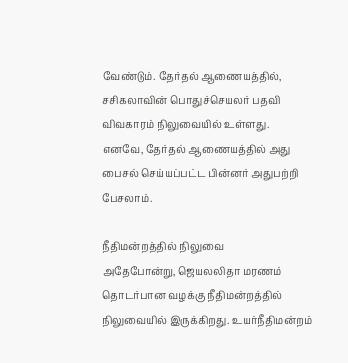வேண்டும். தேர்தல் ஆணையத்தில், சசிகலாவின் பொதுச்செயலர் பதவி விவகாரம் நிலுவையில் உள்ளது. எனவே, தேர்தல் ஆணையத்தில் அது பைசல் செய்யப்பட்ட பின்னர் அதுபற்றி பேசலாம்.

நீதிமன்றத்தில் நிலுவை
அதேபோன்று, ஜெயலலிதா மரணம் தொடர்பான வழக்கு நீதிமன்றத்தில் நிலுவையில் இருக்கிறது. உயர்நீதிமன்றம்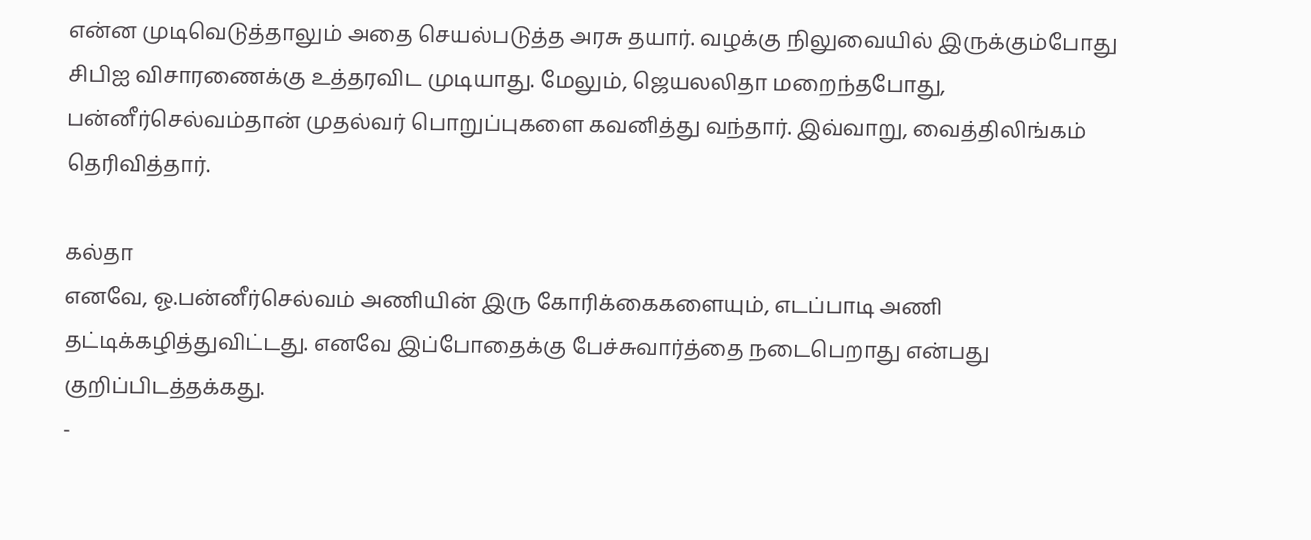என்ன முடிவெடுத்தாலும் அதை செயல்படுத்த அரசு தயார். வழக்கு நிலுவையில் இருக்கும்போது சிபிஐ விசாரணைக்கு உத்தரவிட முடியாது. மேலும், ஜெயலலிதா மறைந்தபோது, பன்னீர்செல்வம்தான் முதல்வர் பொறுப்புகளை கவனித்து வந்தார். இவ்வாறு, வைத்திலிங்கம் தெரிவித்தார்.

கல்தா
எனவே, ஓ.பன்னீர்செல்வம் அணியின் இரு கோரிக்கைகளையும், எடப்பாடி அணி தட்டிக்கழித்துவிட்டது. எனவே இப்போதைக்கு பேச்சுவார்த்தை நடைபெறாது என்பது குறிப்பிடத்தக்கது.
-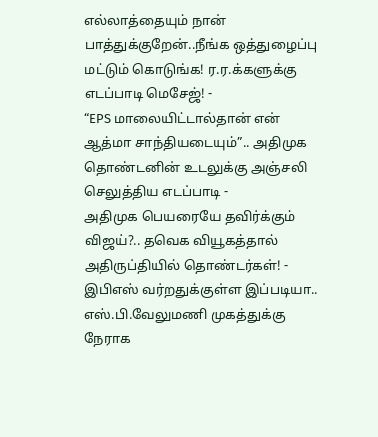எல்லாத்தையும் நான் பாத்துக்குறேன்..நீங்க ஒத்துழைப்பு மட்டும் கொடுங்க! ர.ர.க்களுக்கு எடப்பாடி மெசேஜ்! -
“EPS மாலையிட்டால்தான் என் ஆத்மா சாந்தியடையும்”.. அதிமுக தொண்டனின் உடலுக்கு அஞ்சலி செலுத்திய எடப்பாடி -
அதிமுக பெயரையே தவிர்க்கும் விஜய்?.. தவெக வியூகத்தால் அதிருப்தியில் தொண்டர்கள்! -
இபிஎஸ் வர்றதுக்குள்ள இப்படியா.. எஸ்.பி.வேலுமணி முகத்துக்கு நேராக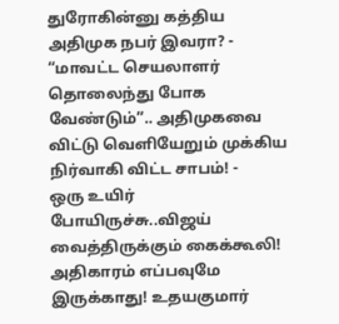துரோகின்னு கத்திய அதிமுக நபர் இவரா? -
“மாவட்ட செயலாளர் தொலைந்து போக வேண்டும்”.. அதிமுகவை விட்டு வெளியேறும் முக்கிய நிர்வாகி விட்ட சாபம்! -
ஒரு உயிர் போயிருச்சு..விஜய் வைத்திருக்கும் கைக்கூலி! அதிகாரம் எப்பவுமே இருக்காது! உதயகுமார்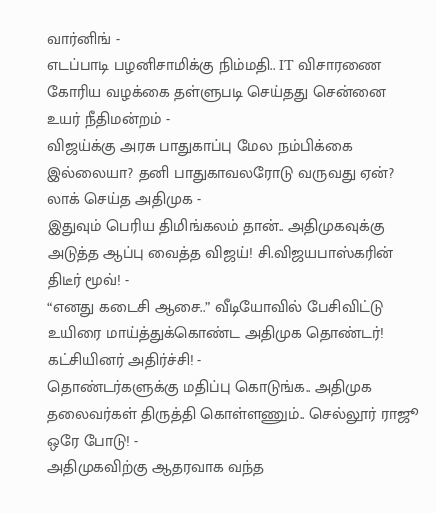வார்னிங் -
எடப்பாடி பழனிசாமிக்கு நிம்மதி.. IT விசாரணை கோரிய வழக்கை தள்ளுபடி செய்தது சென்னை உயர் நீதிமன்றம் -
விஜய்க்கு அரசு பாதுகாப்பு மேல நம்பிக்கை இல்லையா? தனி பாதுகாவலரோடு வருவது ஏன்? லாக் செய்த அதிமுக -
இதுவும் பெரிய திமிங்கலம் தான்.. அதிமுகவுக்கு அடுத்த ஆப்பு வைத்த விஜய்! சி.விஜயபாஸ்கரின் திடீர் மூவ்! -
“எனது கடைசி ஆசை..” வீடியோவில் பேசிவிட்டு உயிரை மாய்த்துக்கொண்ட அதிமுக தொண்டர்! கட்சியினர் அதிர்ச்சி! -
தொண்டர்களுக்கு மதிப்பு கொடுங்க.. அதிமுக தலைவர்கள் திருத்தி கொள்ளணும்.. செல்லூர் ராஜூ ஒரே போடு! -
அதிமுகவிற்கு ஆதரவாக வந்த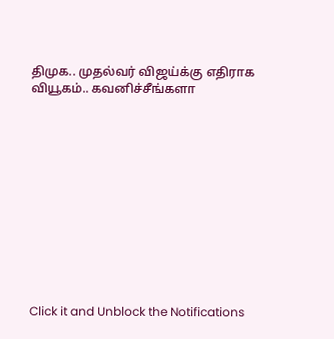திமுக.. முதல்வர் விஜய்க்கு எதிராக வியூகம்.. கவனிச்சீங்களா












Click it and Unblock the Notifications